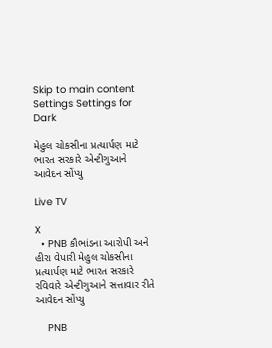Skip to main content
Settings Settings for Dark

મેહુલ ચોકસીના પ્રત્યાર્પણ માટે ભારત સરકારે એન્ટીગુઆને આવેદન સોંપ્યુ

Live TV

X
  • PNB કૌભાંડના આરોપી અને હીરા વેપારી મેહુલ ચોકસીના પ્રત્યાર્પણ માટે ભારત સરકારે રવિવારે એન્ટીગુઆને સત્તાવાર રીતે આવેદન સોંપ્યુ

    PNB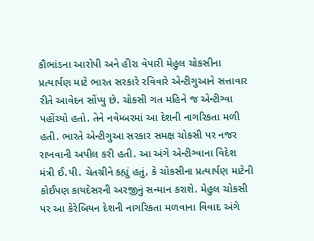કૌભાંડના આરોપી અને હીરા વેપારી મેહુલ ચોકસીના પ્રત્યાર્પણ માટે ભારત સરકારે રવિવારે એન્ટીગુઆને સત્તાવાર રીતે આવેદન સોંપ્યુ છે. ચોકસી ગત મહિને જ એન્ટીગ્વા પહોંચ્યો હતો. તેને નવેમ્બરમાં આ દેશની નાગરિકતા મળી હતી. ભારતે એન્ટીગુઆ સરકાર સમક્ષ ચોકસી પર નજર રાખવાની અપીલ કરી હતી. આ અંગે એન્ટીગ્વાના વિદેશ મંત્રી ઈ.પી. ચેતગ્રીને કહ્યું હતું, કે ચોકસીના પ્રત્યાર્પણ માટેની કોઈપણ કાયદેસરની અરજીનું સન્માન કરાશે. મેહુલ ચોકસી પર આ કેરેબિયન દેશની નાગરિકતા મળવાના વિવાદ અંગે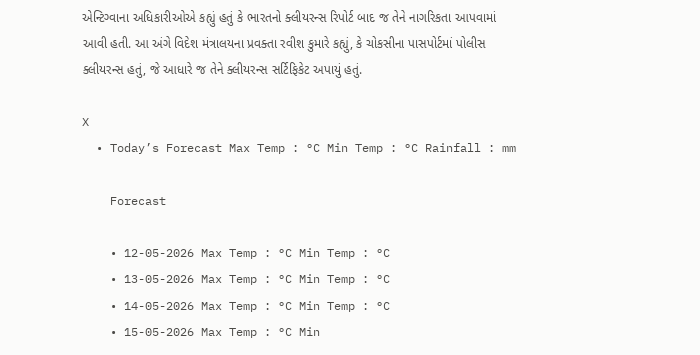એન્ટિગ્વાના અધિકારીઓએ કહ્યું હતું કે ભારતનો ક્લીયરન્સ રિપોર્ટ બાદ જ તેને નાગરિકતા આપવામાં આવી હતી. આ અંગે વિદેશ મંત્રાલયના પ્રવક્તા રવીશ કુમારે કહ્યું, કે ચોકસીના પાસપોર્ટમાં પોલીસ ક્લીયરન્સ હતું, જે આધારે જ તેને ક્લીયરન્સ સર્ટિફિકેટ અપાયું હતું.

X
  • Today’s Forecast Max Temp : °C Min Temp : °C Rainfall : mm

    Forecast

    • 12-05-2026 Max Temp : °C Min Temp : °C
    • 13-05-2026 Max Temp : °C Min Temp : °C
    • 14-05-2026 Max Temp : °C Min Temp : °C
    • 15-05-2026 Max Temp : °C Min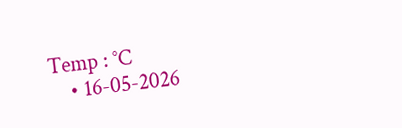Temp : °C
    • 16-05-2026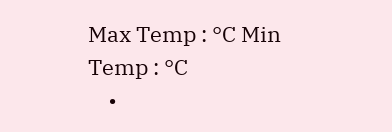Max Temp : °C Min Temp : °C
    •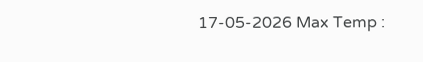17-05-2026 Max Temp :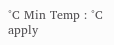°C Min Temp : °C
apply